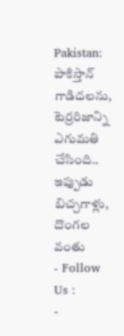Pakistan: పాకిస్తాన్ గాడిదలను, టెర్రరిజాన్ని ఎగుమతి చేసింది.. ఇప్పుడు బిచ్చగాళ్లు, దొంగల వంతు
- Follow Us :
-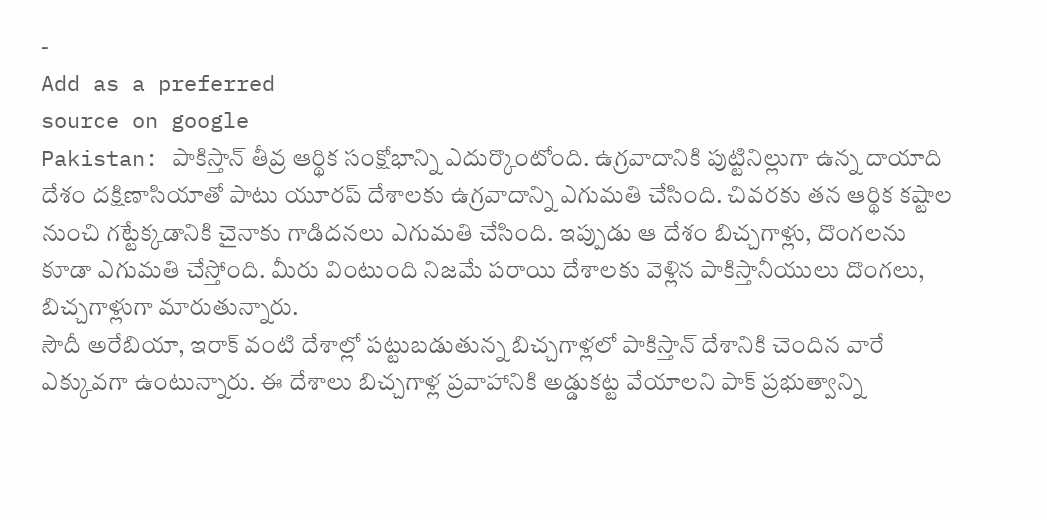-
Add as a preferred
source on google
Pakistan: పాకిస్తాన్ తీవ్ర ఆర్థిక సంక్షోభాన్ని ఎదుర్కొంటోంది. ఉగ్రవాదానికి పుట్టినిల్లుగా ఉన్న దాయాది దేశం దక్షిణాసియాతో పాటు యూరప్ దేశాలకు ఉగ్రవాదాన్ని ఎగుమతి చేసింది. చివరకు తన ఆర్థిక కష్టాల నుంచి గట్టేక్కడానికి చైనాకు గాడిదనలు ఎగుమతి చేసింది. ఇప్పుడు ఆ దేశం బిచ్చగాళ్లు, దొంగలను కూడా ఎగుమతి చేస్తోంది. మీరు వింటుంది నిజమే పరాయి దేశాలకు వెళ్లిన పాకిస్తానీయులు దొంగలు, బిచ్చగాళ్లుగా మారుతున్నారు.
సౌదీ అరేబియా, ఇరాక్ వంటి దేశాల్లో పట్టుబడుతున్న బిచ్చగాళ్లలో పాకిస్తాన్ దేశానికి చెందిన వారే ఎక్కువగా ఉంటున్నారు. ఈ దేశాలు బిచ్చగాళ్ల ప్రవాహానికి అడ్డుకట్ట వేయాలని పాక్ ప్రభుత్వాన్ని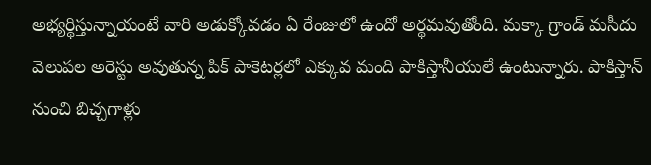అభ్యర్థిస్తున్నాయంటే వారి అడుక్కోవడం ఏ రేంజులో ఉందో అర్థమవుతోంది. మక్కా గ్రాండ్ మసీదు వెలుపల అరెస్టు అవుతున్న పిక్ పాకెటర్లలో ఎక్కువ మంది పాకిస్తానీయులే ఉంటున్నారు. పాకిస్తాన్ నుంచి బిచ్చగాళ్లు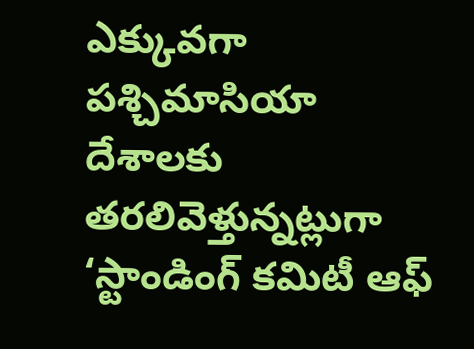ఎక్కువగా పశ్చిమాసియా దేశాలకు తరలివెళ్తున్నట్లుగా ‘స్టాండింగ్ కమిటీ ఆఫ్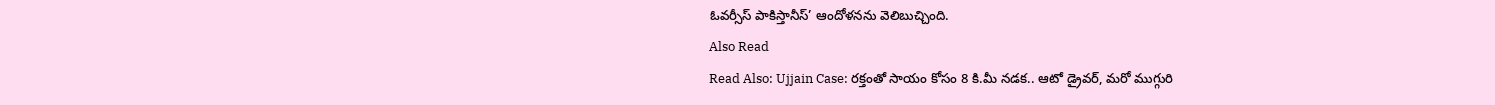ఓవర్సీస్ పాకిస్తానీస్’ ఆందోళనను వెలిబుచ్చింది.
Also Read
Read Also: Ujjain Case: రక్తంతో సాయం కోసం 8 కి.మీ నడక.. ఆటో డ్రైవర్, మరో ముగ్గురి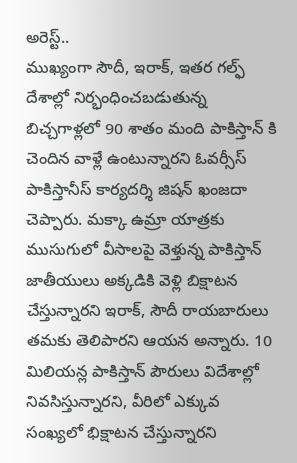అరెస్ట్..
ముఖ్యంగా సౌదీ, ఇరాక్, ఇతర గల్ఫ్ దేశాల్లో నిర్భంధించబడుతున్న బిచ్చగాళ్లలో 90 శాతం మంది పాకిస్తాన్ కి చెందిన వాళ్లే ఉంటున్నారని ఓవర్సీస్ పాకిస్తానీస్ కార్యదర్శి జిషన్ ఖంజదా చెప్పారు. మక్కా ఉమ్రా యాత్రకు ముసుగులో వీసాలపై వెళ్తున్న పాకిస్తాన్ జాతీయులు అక్కడికి వెళ్లి బిక్షాటన చేస్తున్నారని ఇరాక్, సౌదీ రాయబారులు తమకు తెలిపారని ఆయన అన్నారు. 10 మిలియన్ల పాకిస్తాన్ పౌరులు విదేశాల్లో నివసిస్తున్నారని, వీరిలో ఎక్కువ సంఖ్యలో భిక్షాటన చేస్తున్నారని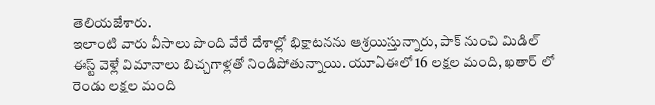తెలియజేశారు.
ఇలాంటి వారు వీసాలు పొంది వేరే దేశాల్లో భిక్షాటనను ఆశ్రయిస్తున్నారు, పాక్ నుంచి మిడిల్ ఈస్ట్ వెళ్లే విమానాలు బిచ్చగాళ్లతో నిండిపోతున్నాయి. యూఏఈలో 16 లక్షల మంది, ఖతార్ లో రెండు లక్షల మంది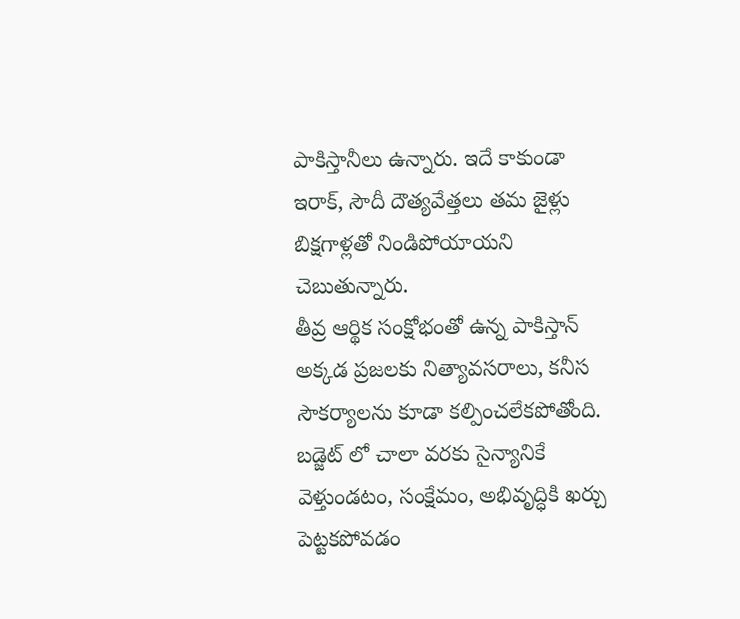పాకిస్తానీలు ఉన్నారు. ఇదే కాకుండా ఇరాక్, సౌదీ దౌత్యవేత్తలు తమ జైళ్లు బిక్షగాళ్లతో నిండిపోయాయని చెబుతున్నారు.
తీవ్ర ఆర్థిక సంక్షోభంతో ఉన్న పాకిస్తాన్ అక్కడ ప్రజలకు నిత్యావసరాలు, కనీస సౌకర్యాలను కూడా కల్పించలేకపోతోంది. బడ్జెట్ లో చాలా వరకు సైన్యానికే వెళ్తుండటం, సంక్షేమం, అభివృద్ధికి ఖర్చు పెట్టకపోవడం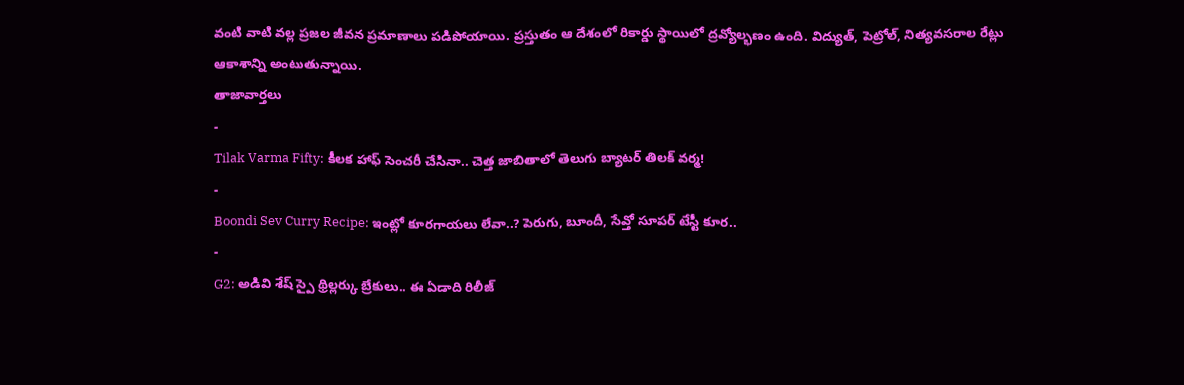వంటి వాటి వల్ల ప్రజల జీవన ప్రమాణాలు పడిపోయాయి. ప్రస్తుతం ఆ దేశంలో రికార్డు స్థాయిలో ద్రవ్యోల్భణం ఉంది. విద్యుత్, పెట్రోల్, నిత్యవసరాల రేట్లు ఆకాశాన్ని అంటుతున్నాయి.
తాజావార్తలు
-
Tilak Varma Fifty: కీలక హాఫ్ సెంచరీ చేసినా.. చెత్త జాబితాలో తెలుగు బ్యాటర్ తిలక్ వర్మ!
-
Boondi Sev Curry Recipe: ఇంట్లో కూరగాయలు లేవా..? పెరుగు, బూందీ, సేవ్తో సూపర్ టేస్టీ కూర..
-
G2: అడివి శేష్ స్పై థ్రిల్లర్కు బ్రేకులు.. ఈ ఏడాది రిలీజ్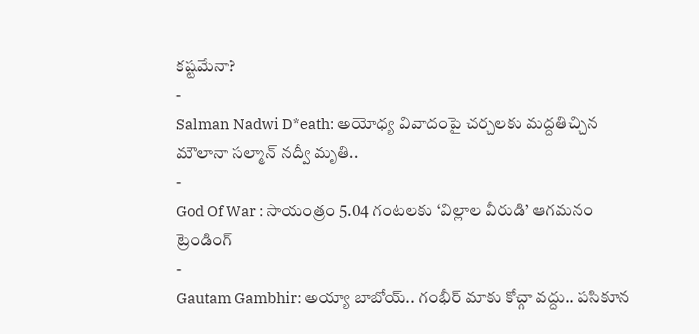కష్టమేనా?
-
Salman Nadwi D*eath: అయోధ్య వివాదంపై చర్చలకు మద్దతిచ్చిన మౌలానా సల్మాన్ నద్వీ మృతి..
-
God Of War : సాయంత్రం 5.04 గంటలకు ‘విల్లాల వీరుడి’ ఆగమనం
ట్రెండింగ్
-
Gautam Gambhir: అయ్యా బాబోయ్.. గంభీర్ మాకు కోచ్గా వద్దు.. పసికూన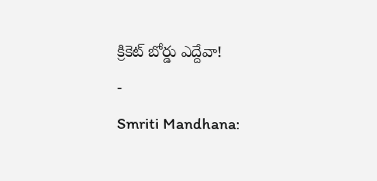క్రికెట్ బోర్డు ఎద్దేవా!
-
Smriti Mandhana: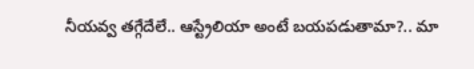నీయవ్వ తగ్గేదేలే.. ఆస్ట్రేలియా అంటే బయపడుతామా?.. మా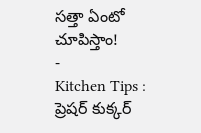సత్తా ఏంటో చూపిస్తాం!
-
Kitchen Tips : ప్రెషర్ కుక్కర్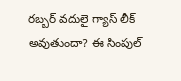రబ్బర్ వదులై గ్యాస్ లీక్ అవుతుందా? ఈ సింపుల్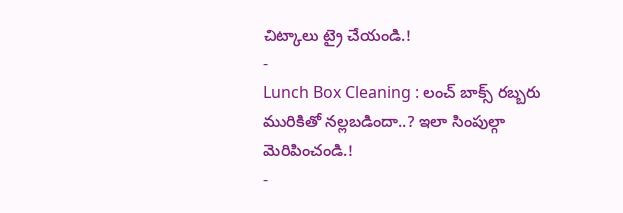చిట్కాలు ట్రై చేయండి.!
-
Lunch Box Cleaning : లంచ్ బాక్స్ రబ్బరు మురికితో నల్లబడిందా..? ఇలా సింపుల్గా మెరిపించండి.!
-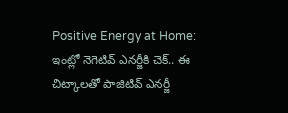Positive Energy at Home: ఇంట్లో నెగెటివ్ ఎనర్జీకి చెక్.. ఈ చిట్కాలతో పాజిటివ్ ఎనర్జీ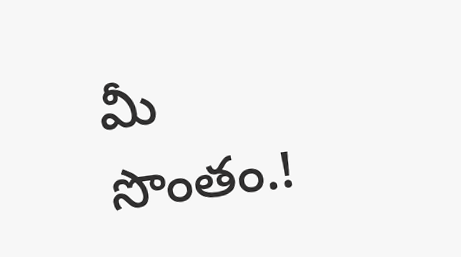మీ సొంతం.!